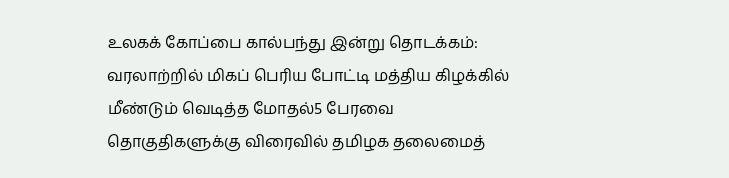உலகக் கோப்பை கால்பந்து இன்று தொடக்கம்: வரலாற்றில் மிகப் பெரிய போட்டி மத்திய கிழக்கில் மீண்டும் வெடித்த மோதல்5 பேரவை தொகுதிகளுக்கு விரைவில் தமிழக தலைமைத்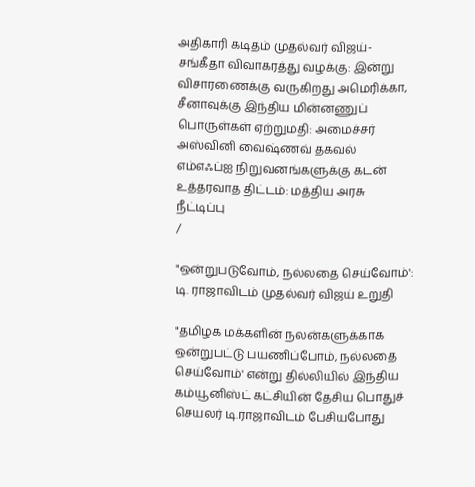அதிகாரி கடிதம் முதல்வர் விஜய்-சங்கீதா விவாகரத்து வழக்கு: இன்று விசாரணைக்கு வருகிறது அமெரிக்கா, சீனாவுக்கு இந்திய மின்னணுப் பொருள்கள் ஏற்றுமதி: அமைச்சர் அஸ்வினி வைஷ்ணவ் தகவல் எம்எஃப்ஐ நிறுவனங்களுக்கு கடன் உத்தரவாத திட்டம்: மத்திய அரசு நீட்டிப்பு
/

"ஒன்றுபடுவோம், நல்லதை செய்வோம்': டி. ராஜாவிடம் முதல்வர் விஜய் உறுதி

"தமிழக மக்களின் நலன்களுக்காக ஒன்றுபட்டு பயணிப்போம், நல்லதை செய்வோம்' என்று தில்லியில் இந்திய கம்யூனிஸ்ட் கட்சியின் தேசிய பொதுச் செயலர் டி.ராஜாவிடம் பேசியபோது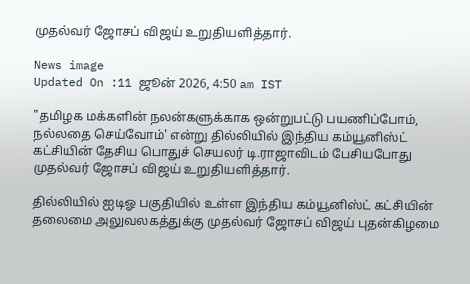முதல்வர் ஜோசப் விஜய் உறுதியளித்தார்.

News image
Updated On :11 ஜூன் 2026, 4:50 am IST

"தமிழக மக்களின் நலன்களுக்காக ஒன்றுபட்டு பயணிப்போம், நல்லதை செய்வோம்' என்று தில்லியில் இந்திய கம்யூனிஸ்ட் கட்சியின் தேசிய பொதுச் செயலர் டி.ராஜாவிடம் பேசியபோது முதல்வர் ஜோசப் விஜய் உறுதியளித்தார்.

தில்லியில் ஐடிஓ பகுதியில் உள்ள இந்திய கம்யூனிஸ்ட் கட்சியின் தலைமை அலுவலகத்துக்கு முதல்வர் ஜோசப் விஜய் புதன்கிழமை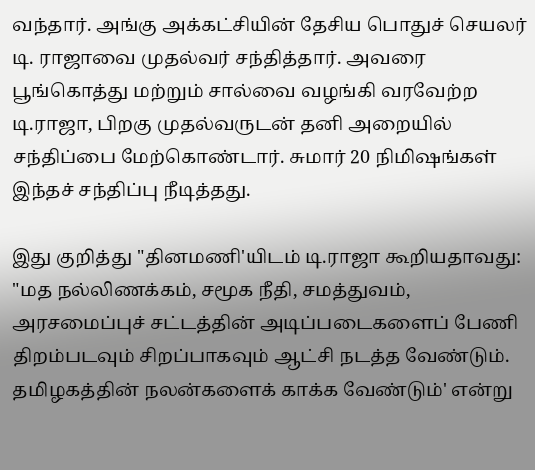வந்தார். அங்கு அக்கட்சியின் தேசிய பொதுச் செயலர் டி. ராஜாவை முதல்வர் சந்தித்தார். அவரை பூங்கொத்து மற்றும் சால்வை வழங்கி வரவேற்ற டி.ராஜா, பிறகு முதல்வருடன் தனி அறையில் சந்திப்பை மேற்கொண்டார். சுமார் 20 நிமிஷங்கள் இந்தச் சந்திப்பு நீடித்தது.

இது குறித்து "தினமணி'யிடம் டி.ராஜா கூறியதாவது: "மத நல்லிணக்கம், சமூக நீதி, சமத்துவம், அரசமைப்புச் சட்டத்தின் அடிப்படைகளைப் பேணி திறம்படவும் சிறப்பாகவும் ஆட்சி நடத்த வேண்டும். தமிழகத்தின் நலன்களைக் காக்க வேண்டும்' என்று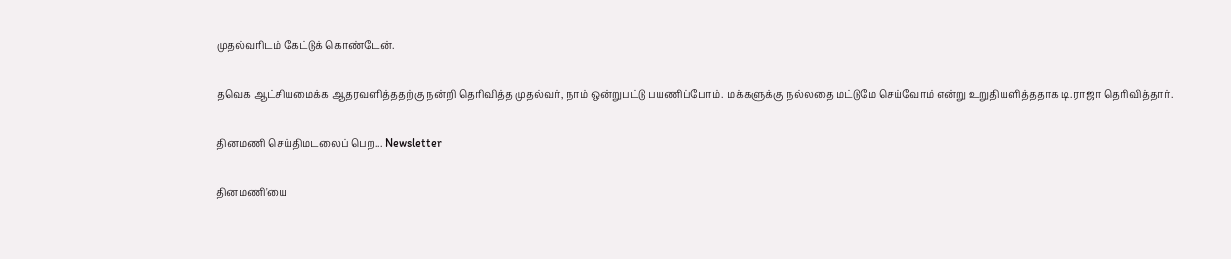முதல்வரிடம் கேட்டுக் கொண்டேன்.

தவெக ஆட்சியமைக்க ஆதரவளித்ததற்கு நன்றி தெரிவித்த முதல்வர், நாம் ஒன்றுபட்டு பயணிப்போம். மக்களுக்கு நல்லதை மட்டுமே செய்வோம் என்று உறுதியளித்ததாக டி.ராஜா தெரிவித்தார்.

தினமணி செய்திமடலைப் பெற... Newsletter

தினமணி'யை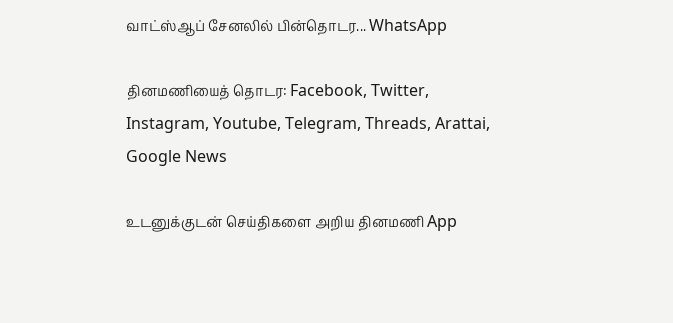வாட்ஸ்ஆப் சேனலில் பின்தொடர... WhatsApp

தினமணியைத் தொடர: Facebook, Twitter, Instagram, Youtube, Telegram, Threads, Arattai, Google News

உடனுக்குடன் செய்திகளை அறிய தினமணி App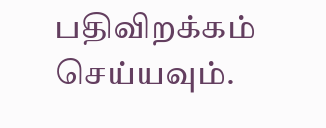பதிவிறக்கம் செய்யவும்.